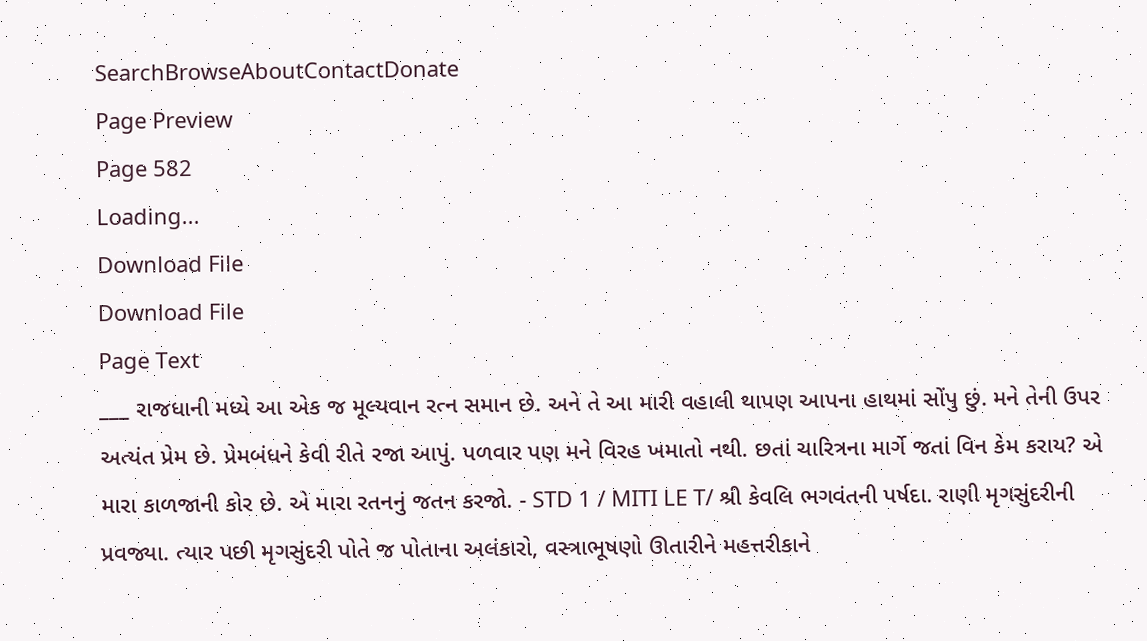SearchBrowseAboutContactDonate
Page Preview
Page 582
Loading...
Download File
Download File
Page Text
___ રાજધાની મધ્યે આ એક જ મૂલ્યવાન રત્ન સમાન છે. અને તે આ મારી વહાલી થાપણ આપના હાથમાં સોંપુ છું. મને તેની ઉપર અત્યંત પ્રેમ છે. પ્રેમબંધને કેવી રીતે રજા આપું. પળવાર પણ મને વિરહ ખમાતો નથી. છતાં ચારિત્રના માર્ગે જતાં વિન કેમ કરાય? એ મારા કાળજાની કોર છે. એ મારા રતનનું જતન કરજો. - STD 1 / MITI LE T/ શ્રી કેવલિ ભગવંતની પર્ષદા. રાણી મૃગસુંદરીની પ્રવજ્યા. ત્યાર પછી મૃગસુંદરી પોતે જ પોતાના અલંકારો, વસ્ત્રાભૂષણો ઊતારીને મહત્તરીકાને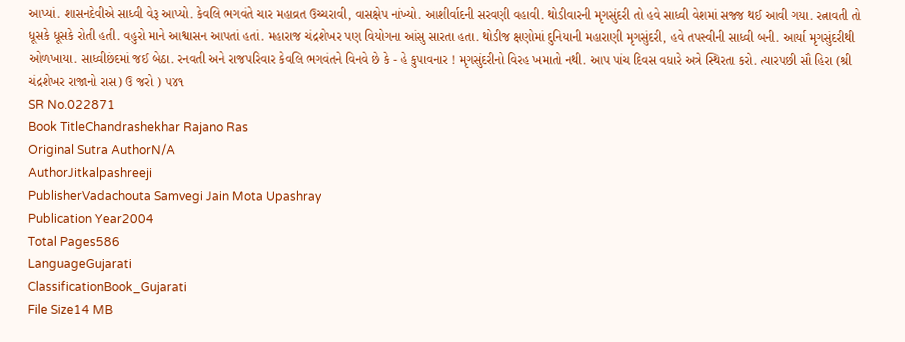આપ્યાં. શાસનદેવીએ સાધ્વી વેરૂ આપ્યો. કેવલિ ભગવંતે ચાર મહાવ્રત ઉચ્ચરાવી, વાસક્ષેપ નાંખ્યો. આશીર્વાદની સરવણી વહાવી. થોડીવારની મૃગસુંદરી તો હવે સાધ્વી વેશમાં સજ્જ થઈ આવી ગયા. રત્નાવતી તો ધૂસકે ધૂસકે રોતી હતી. વહુરો માને આશ્વાસન આપતાં હતાં. મહારાજ ચંદ્રશેખર પણ વિયોગના આંસુ સારતા હતા. થોડીજ ક્ષણોમાં દુનિયાની મહારાણી મૃગસુંદરી, હવે તપસ્વીની સાધ્વી બની. આર્યા મૃગસુંદરીથી ઓળખાયા. સાધ્વીછંદમાં જઈ બેઠા. રનવતી અને રાજપરિવાર કેવલિ ભગવંતને વિનવે છે કે - હે કુપાવનાર ! મૃગસુંદરીનો વિરહ ખમાતો નથી. આપ પાંચ દિવસ વધારે અત્રે સ્થિરતા કરો. ત્યારપછી સૌ હિરા (શ્રી ચંદ્રશેખર રાજાનો રાસ) ઉ જરો ) ૫૪૧
SR No.022871
Book TitleChandrashekhar Rajano Ras
Original Sutra AuthorN/A
AuthorJitkalpashreeji
PublisherVadachouta Samvegi Jain Mota Upashray
Publication Year2004
Total Pages586
LanguageGujarati
ClassificationBook_Gujarati
File Size14 MB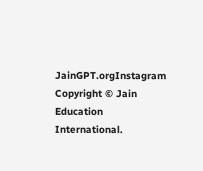JainGPT.orgInstagram
Copyright © Jain Education International.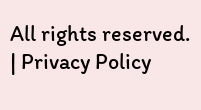All rights reserved. | Privacy Policy